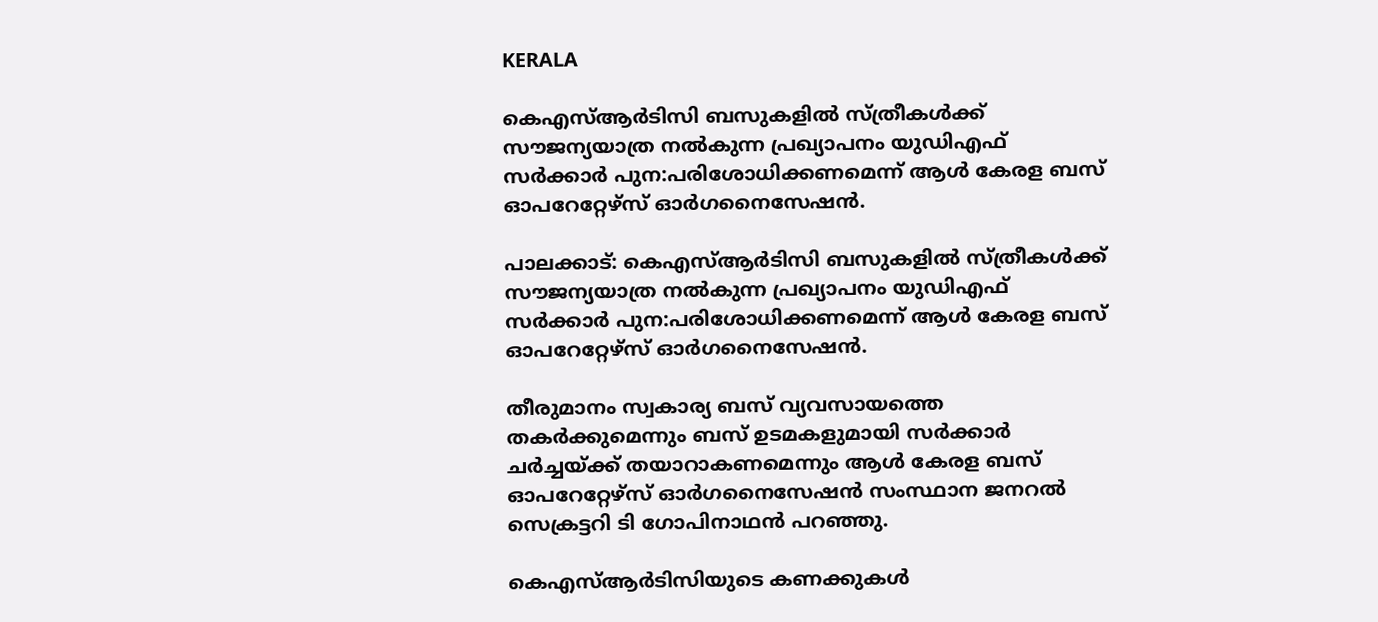KERALA

കെഎസ്‌ആര്‍ടിസി ബസുകളില്‍ സ്ത്രീകള്‍ക്ക് സൗജന്യയാത്ര നല്‍കുന്ന പ്രഖ്യാപനം യുഡിഎഫ് സര്‍ക്കാര്‍ പുന:പരിശോധിക്കണമെന്ന് ആള്‍ കേരള ബസ് ഓപറേറ്റേഴ്‌സ് ഓര്‍ഗനൈസേഷൻ.

പാലക്കാട്: കെഎസ്‌ആര്‍ടിസി ബസുകളില്‍ സ്ത്രീകള്‍ക്ക് സൗജന്യയാത്ര നല്‍കുന്ന പ്രഖ്യാപനം യുഡിഎഫ് സര്‍ക്കാര്‍ പുന:പരിശോധിക്കണമെന്ന് ആള്‍ കേരള ബസ് ഓപറേറ്റേഴ്സ് ഓര്‍ഗനൈസേഷന്‍.

തീരുമാനം സ്വകാര്യ ബസ് വ്യവസായത്തെ തകര്‍ക്കുമെന്നും ബസ് ഉടമകളുമായി സര്‍ക്കാര്‍ ചര്‍ച്ചയ്ക്ക് തയാറാകണമെന്നും ആള്‍ കേരള ബസ് ഓപറേറ്റേഴ്സ് ഓര്‍ഗനൈസേഷന്‍ സംസ്ഥാന ജനറല്‍ സെക്രട്ടറി ടി ഗോപിനാഥന്‍ പറഞ്ഞു.

കെഎസ്‌ആര്‍ടിസിയുടെ കണക്കുകള്‍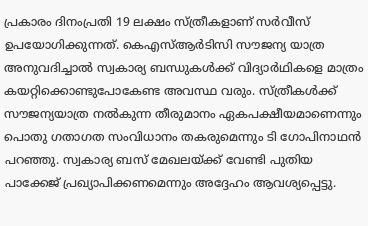പ്രകാരം ദിനംപ്രതി 19 ലക്ഷം സ്ത്രീകളാണ് സര്‍വീസ് ഉപയോഗിക്കുന്നത്. കെഎസ്‌ആര്‍ടിസി സൗജന്യ യാത്ര അനുവദിച്ചാല്‍ സ്വകാര്യ ബന്ധുകള്‍ക്ക് വിദ്യാര്‍ഥികളെ മാത്രം കയറ്റിക്കൊണ്ടുപോകേണ്ട അവസ്ഥ വരും. സ്ത്രീകള്‍ക്ക് സൗജന്യയാത്ര നല്‍കുന്ന തീരുമാനം ഏകപക്ഷീയമാണെന്നും പൊതു ഗതാഗത സംവിധാനം തകരുമെന്നും ടി ഗോപിനാഥന്‍ പറഞ്ഞു. സ്വകാര്യ ബസ് മേഖലയ്ക്ക് വേണ്ടി പുതിയ പാക്കേജ് പ്രഖ്യാപിക്കണമെന്നും അദ്ദേഹം ആവശ്യപ്പെട്ടു.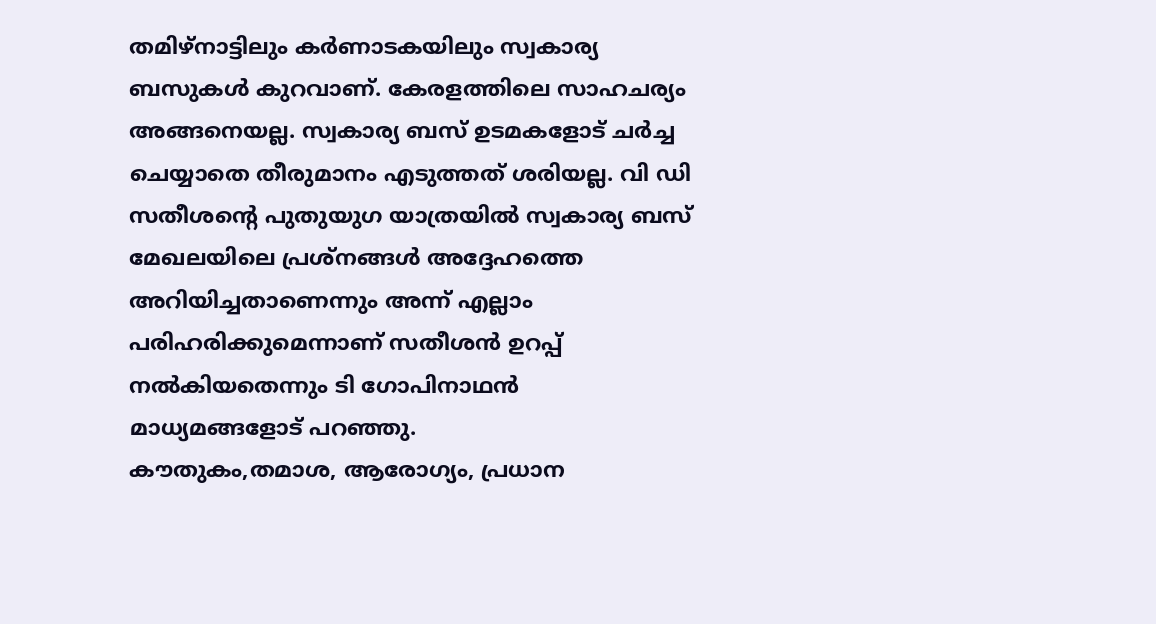തമിഴ്‌നാട്ടിലും കര്‍ണാടകയിലും സ്വകാര്യ ബസുകള്‍ കുറവാണ്. കേരളത്തിലെ സാഹചര്യം അങ്ങനെയല്ല. സ്വകാര്യ ബസ് ഉടമകളോട് ചര്‍ച്ച ചെയ്യാതെ തീരുമാനം എടുത്തത് ശരിയല്ല. വി ഡി സതീശന്റെ പുതുയുഗ യാത്രയില്‍ സ്വകാര്യ ബസ് മേഖലയിലെ പ്രശ്‌നങ്ങള്‍ അദ്ദേഹത്തെ അറിയിച്ചതാണെന്നും അന്ന് എല്ലാം പരിഹരിക്കുമെന്നാണ് സതീശന്‍ ഉറപ്പ് നല്‍കിയതെന്നും ടി ഗോപിനാഥന്‍ മാധ്യമങ്ങളോട് പറഞ്ഞു.
കൗതുകം,തമാശ, ആരോഗ്യം, പ്രധാന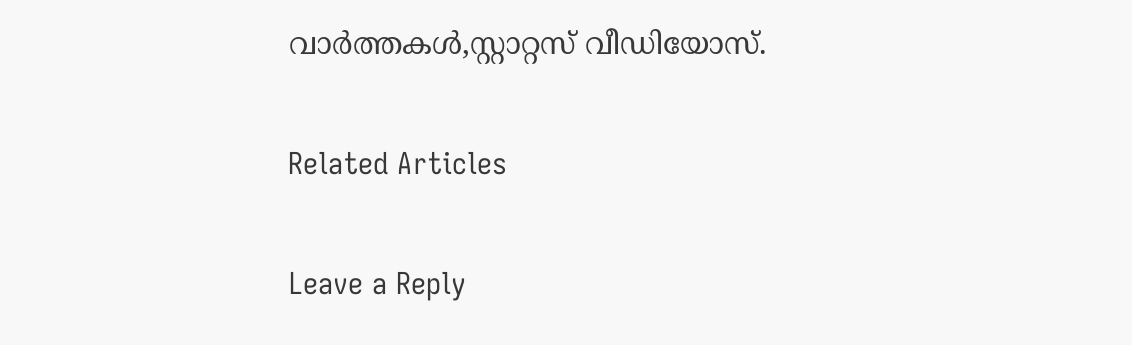വാർത്തകൾ,സ്റ്റാറ്റസ് വീഡിയോസ്.

Related Articles

Leave a Reply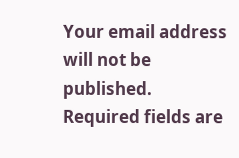Your email address will not be published. Required fields are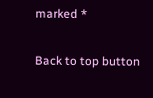marked *

Back to top button